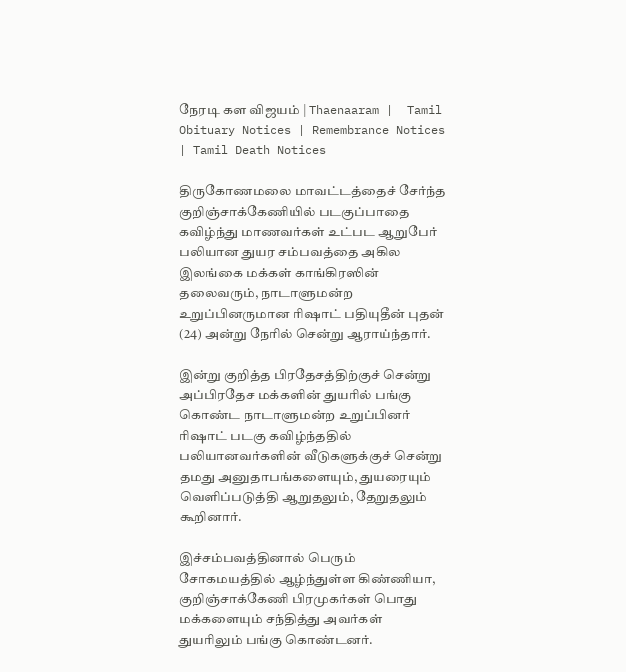நேரடி கள விஜயம் | Thaenaaram |  Tamil Obituary Notices | Remembrance Notices | Tamil Death Notices

திருகோணமலை மாவட்டத்தைச் சேர்ந்த குறிஞ்சாக்கேணியில் படகுப்பாதை கவிழ்ந்து மாணவர்கள் உட்பட ஆறுபேர் பலியான துயர சம்பவத்தை அகில இலங்கை மக்கள் காங்கிரஸின் தலைவரும், நாடாளுமன்ற உறுப்பினருமான ரிஷாட் பதியுதீன் புதன் (24) அன்று நேரில் சென்று ஆராய்ந்தார்.

இன்று குறித்த பிரதேசத்திற்குச் சென்று அப்பிரதேச மக்களின் துயரில் பங்கு கொண்ட நாடாளுமன்ற உறுப்பினர் ரிஷாட் படகு கவிழ்ந்ததில் பலியானவர்களின் வீடுகளுக்குச் சென்று தமது அனுதாபங்களையும், துயரையும் வெளிப்படுத்தி ஆறுதலும், தேறுதலும் கூறினார்.

இச்சம்பவத்தினால் பெரும் சோகமயத்தில் ஆழ்ந்துள்ள கிண்ணியா, குறிஞ்சாக்கேணி பிரமுகர்கள் பொது மக்களையும் சந்தித்து அவர்கள் துயரிலும் பங்கு கொண்டனர்.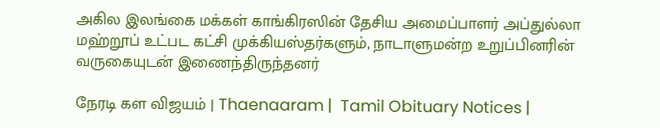அகில இலங்கை மக்கள் காங்கிரஸின் தேசிய அமைப்பாளர் அப்துல்லா மஹ்றூப் உட்பட கட்சி முக்கியஸ்தர்களும், நாடாளுமன்ற உறுப்பினரின் வருகையுடன் இணைந்திருந்தனர்

நேரடி கள விஜயம் | Thaenaaram |  Tamil Obituary Notices |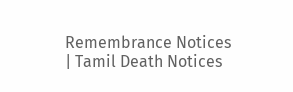Remembrance Notices | Tamil Death Notices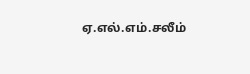ஏ.எல்.எம்.சலீம்